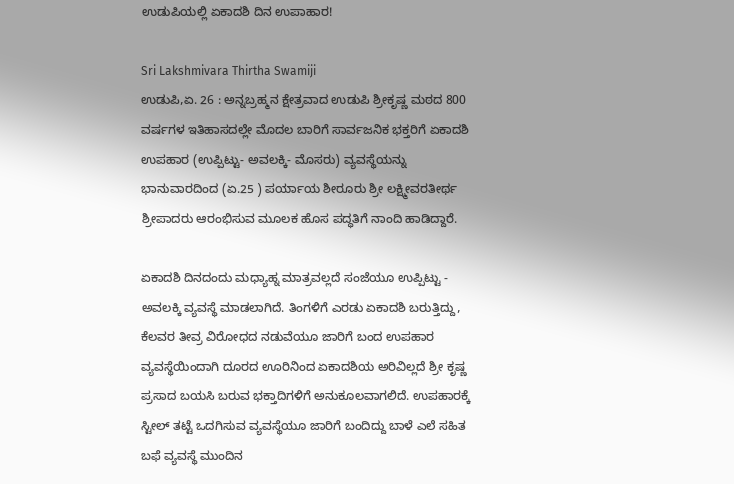ಉಡುಪಿಯಲ್ಲಿ ಏಕಾದಶಿ ದಿನ ಉಪಾಹಾರ!

Sri Lakshmivara Thirtha Swamiji
ಉಡುಪಿ,ಏ. 26 : ಅನ್ನಬ್ರಹ್ಮನ ಕ್ಷೇತ್ರವಾದ ಉಡುಪಿ ಶ್ರೀಕೃಷ್ಣ ಮಠದ 800 ವರ್ಷಗಳ ಇತಿಹಾಸದಲ್ಲೇ ಮೊದಲ ಬಾರಿಗೆ ಸಾರ್ವಜನಿಕ ಭಕ್ತರಿಗೆ ಏಕಾದಶಿ ಉಪಹಾರ (ಉಪ್ಪಿಟ್ಟು- ಅವಲಕ್ಕಿ- ಮೊಸರು) ವ್ಯವಸ್ಥೆಯನ್ನು ಭಾನುವಾರದಿಂದ (ಏ.25 ) ಪರ್ಯಾಯ ಶೀರೂರು ಶ್ರೀ ಲಕ್ಷ್ಮೀವರತೀರ್ಥ ಶ್ರೀಪಾದರು ಆರಂಭಿಸುವ ಮೂಲಕ ಹೊಸ ಪದ್ಧತಿಗೆ ನಾಂದಿ ಹಾಡಿದ್ದಾರೆ.

ಏಕಾದಶಿ ದಿನದಂದು ಮಧ್ಯಾಹ್ನ ಮಾತ್ರವಲ್ಲದೆ ಸಂಜೆಯೂ ಉಪ್ಪಿಟ್ಟು - ಅವಲಕ್ಕಿ ವ್ಯವಸ್ಥೆ ಮಾಡಲಾಗಿದೆ. ತಿಂಗಳಿಗೆ ಎರಡು ಏಕಾದಶಿ ಬರುತ್ತಿದ್ದು, ಕೆಲವರ ತೀವ್ರ ವಿರೋಧದ ನಡುವೆಯೂ ಜಾರಿಗೆ ಬಂದ ಉಪಹಾರ ವ್ಯವಸ್ಥೆಯಿಂದಾಗಿ ದೂರದ ಊರಿನಿಂದ ಏಕಾದಶಿಯ ಅರಿವಿಲ್ಲದೆ ಶ್ರೀ ಕೃಷ್ಣ ಪ್ರಸಾದ ಬಯಸಿ ಬರುವ ಭಕ್ತಾದಿಗಳಿಗೆ ಅನುಕೂಲವಾಗಲಿದೆ. ಉಪಹಾರಕ್ಕೆ ಸ್ಟೀಲ್ ತಟ್ಟೆ ಒದಗಿಸುವ ವ್ಯವಸ್ಥೆಯೂ ಜಾರಿಗೆ ಬಂದಿದ್ದು ಬಾಳೆ ಎಲೆ ಸಹಿತ ಬಫೆ ವ್ಯವಸ್ಥೆ ಮುಂದಿನ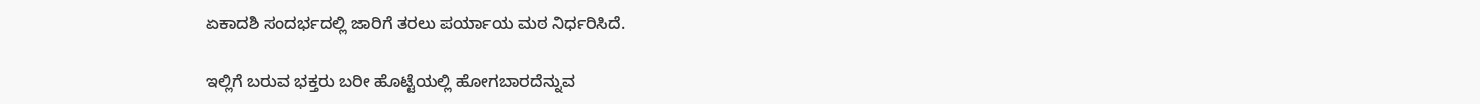ಏಕಾದಶಿ ಸಂದರ್ಭದಲ್ಲಿ ಜಾರಿಗೆ ತರಲು ಪರ್ಯಾಯ ಮಠ ನಿರ್ಧರಿಸಿದೆ.

ಇಲ್ಲಿಗೆ ಬರುವ ಭಕ್ತರು ಬರೀ ಹೊಟ್ಟೆಯಲ್ಲಿ ಹೋಗಬಾರದೆನ್ನುವ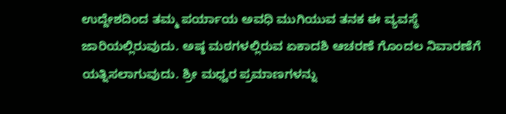ಉದ್ದೇಶದಿಂದ ತಮ್ಮ ಪರ್ಯಾಯ ಅವಧಿ ಮುಗಿಯುವ ತನಕ ಈ ವ್ಯವಸ್ಥೆ ಜಾರಿಯಲ್ಲಿರುವುದು. ಅಷ್ಠ ಮಠಗಳಲ್ಲಿರುವ ಏಕಾದಶಿ ಆಚರಣೆ ಗೊಂದಲ ನಿವಾರಣೆಗೆ ಯತ್ನಿಸಲಾಗುವುದು. ಶ್ರೀ ಮಧ್ವರ ಪ್ರಮಾಣಗಳನ್ನು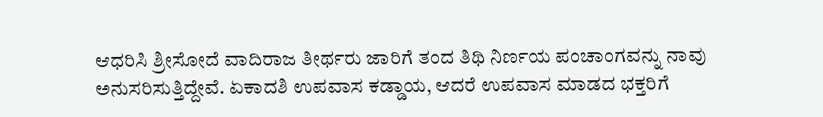ಆಧರಿಸಿ ಶ್ರೀಸೋದೆ ವಾದಿರಾಜ ತೀರ್ಥರು ಜಾರಿಗೆ ತಂದ ತಿಥಿ ನಿರ್ಣಯ ಪಂಚಾಂಗವನ್ನು ನಾವು ಅನುಸರಿಸುತ್ತಿದ್ದೇವೆ. ಏಕಾದಶಿ ಉಪವಾಸ ಕಡ್ಡಾಯ, ಆದರೆ ಉಪವಾಸ ಮಾಡದ ಭಕ್ತರಿಗೆ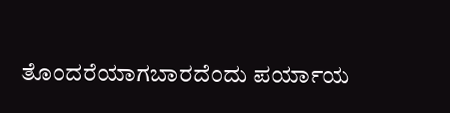ತೊಂದರೆಯಾಗಬಾರದೆಂದು ಪರ್ಯಾಯ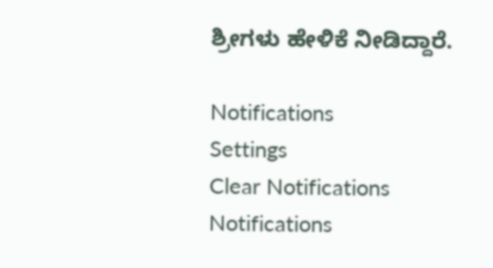ಶ್ರೀಗಳು ಹೇಳಿಕೆ ನೀಡಿದ್ದಾರೆ.

Notifications
Settings
Clear Notifications
Notifications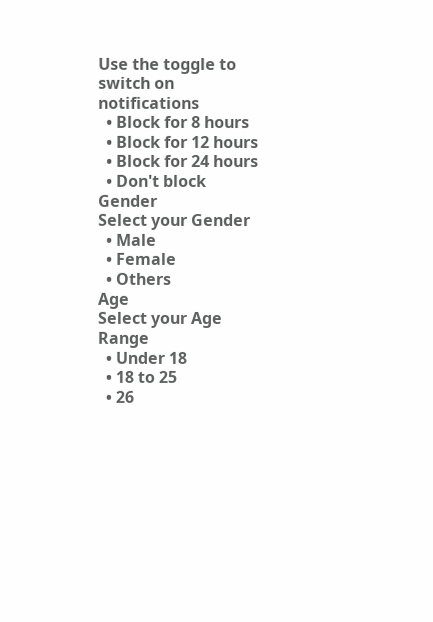Use the toggle to switch on notifications
  • Block for 8 hours
  • Block for 12 hours
  • Block for 24 hours
  • Don't block
Gender
Select your Gender
  • Male
  • Female
  • Others
Age
Select your Age Range
  • Under 18
  • 18 to 25
  • 26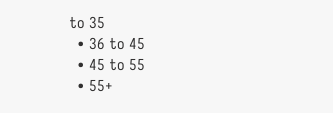to 35
  • 36 to 45
  • 45 to 55
  • 55+